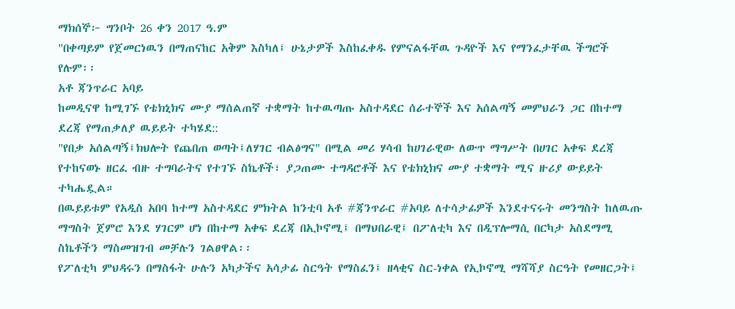ማክሰኞ፦ ግንቦት 26 ቀን 2017 ዓ.ም
"በቀጣይም የጀመርነዉን በማጠናከር አቅም እስካለ፤ ሁኔታዎች እስከፈቀዱ የምናልፋቸዉ ጉዳዮች እና የማንፈታቸዉ ችግሮች የሉም፡፡
አቶ ጃንጥራር አባይ
ከመዲናዋ ከሚገኙ የቴክኒክና ሙያ ማሰልጠኛ ተቋማት ከተዉጣጡ አስተዳደር ሰራተኞች እና አሰልጣኝ መምህራን ጋር በከተማ ደረጃ የማጠቃለያ ዉይይት ተካሄደ::
"የበቃ አሰልጣኝ፤ክህሎት የጨበጠ ወጣት፤ለሃገር ብልፅግና" በሚል መሪ ሃሳብ ከሀገራዊው ለውጥ ማግሥት በሀገር አቀፍ ደረጃ የተከናወኑ ዘርፈ ብዙ ተግባራትና የተገኙ ስኬቶች፣ ያጋጠሙ ተግዳሮቶች እና የቴክኒክና ሙያ ተቋማት ሚና ዙሪያ ውይይት ተካሔዷል።
በዉይይቱም የአዲስ አበባ ከተማ አስተዳደር ምክትል ከንቲባ አቶ #ጃንጥራር #አባይ ለተሳታፊዎች እንደተናሩት መንግስት ከለዉጡ ማግስት ጀምሮ እንደ ሃገርም ሆነ በከተማ አቀፍ ደረጃ በኢኮኖሚ፤ በማህበራዊ፤ በፖለቲካ እና በዲፕሎማሲ በርካታ አስደማሚ ስኬቶችን ማስመዝገብ መቻሉን ገልፀዋል፡፡
የፖለቲካ ምህዳሩን በማስፋት ሁሉን አካታችና አሳታፊ ስርዓት የማስፈን፤ ዘላቂና ስር-ነቀል የኢኮኖሚ ማሻሻያ ስርዓት የመዘርጋት፤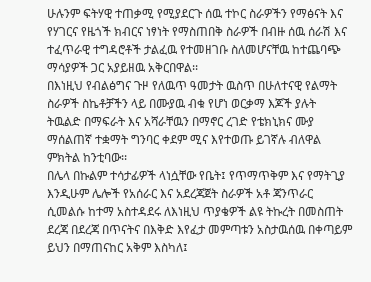ሁሉንም ፍትሃዊ ተጠቃሚ የሚያደርጉ ሰዉ ተኮር ስራዎችን የማፅናት እና የሃገርና የዜጎች ክብርና ነፃነት የማስጠበቅ ስራዎች በብዙ ሰዉ ሰራሽ እና ተፈጥራዊ ተግዳሮቶች ታልፈዉ የተመዘገቡ ስለመሆናቸዉ ከተጨባጭ ማሳያዎች ጋር አያይዘዉ አቅርበዋል፡፡
በእነዚህ የብልፅግና ጉዞ የለዉጥ ዓመታት ዉስጥ በሁለተናዊ የልማት ስራዎች ስኬቶቻችን ላይ በሙያዉ ብቁ የሆነ ወርቃማ እጆች ያሉት ትዉልድ በማፍራት እና አሻራቸዉን በማኖር ረገድ የቴክኒክና ሙያ ማሰልጠኛ ተቋማት ግንባር ቀደም ሚና እየተወጡ ይገኛሉ ብለዋል ምክትል ከንቲባው፡፡
በሌላ በኩልም ተሳታፊዎች ላነሷቸው የቤት፤ የጥማጥቅም እና የማትጊያ እንዲሁም ሌሎች የአሰራር እና አደረጃጀት ስራዎች አቶ ጃንጥራር ሲመልሱ ከተማ አስተዳደሩ ለእነዚህ ጥያቄዎች ልዩ ትኩረት በመስጠት ደረጃ በደረጃ በጥናትና በእቅድ እየፈታ መምጣቱን አስታዉሰዉ በቀጣይም ይህን በማጠናከር አቅም እስካለ፤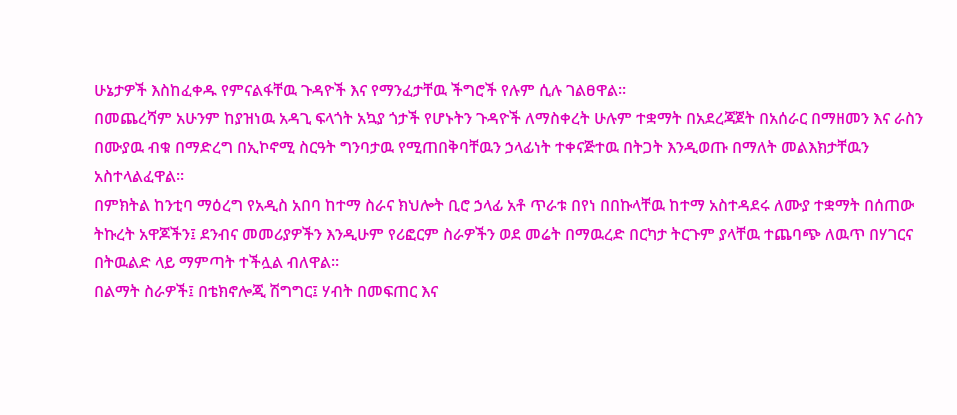ሁኔታዎች እስከፈቀዱ የምናልፋቸዉ ጉዳዮች እና የማንፈታቸዉ ችግሮች የሉም ሲሉ ገልፀዋል፡፡
በመጨረሻም አሁንም ከያዝነዉ አዳጊ ፍላጎት አኳያ ጎታች የሆኑትን ጉዳዮች ለማስቀረት ሁሉም ተቋማት በአደረጃጀት በአሰራር በማዘመን እና ራስን በሙያዉ ብቁ በማድረግ በኢኮኖሚ ስርዓት ግንባታዉ የሚጠበቅባቸዉን ኃላፊነት ተቀናጅተዉ በትጋት እንዲወጡ በማለት መልእክታቸዉን አስተላልፈዋል፡፡
በምክትል ከንቲባ ማዕረግ የአዲስ አበባ ከተማ ስራና ክህሎት ቢሮ ኃላፊ አቶ ጥራቱ በየነ በበኩላቸዉ ከተማ አስተዳደሩ ለሙያ ተቋማት በሰጠው ትኩረት አዋጆችን፤ ደንብና መመሪያዎችን እንዲሁም የሪፎርም ስራዎችን ወደ መሬት በማዉረድ በርካታ ትርጉም ያላቸዉ ተጨባጭ ለዉጥ በሃገርና በትዉልድ ላይ ማምጣት ተችሏል ብለዋል፡፡
በልማት ስራዎች፤ በቴክኖሎጂ ሽግግር፤ ሃብት በመፍጠር እና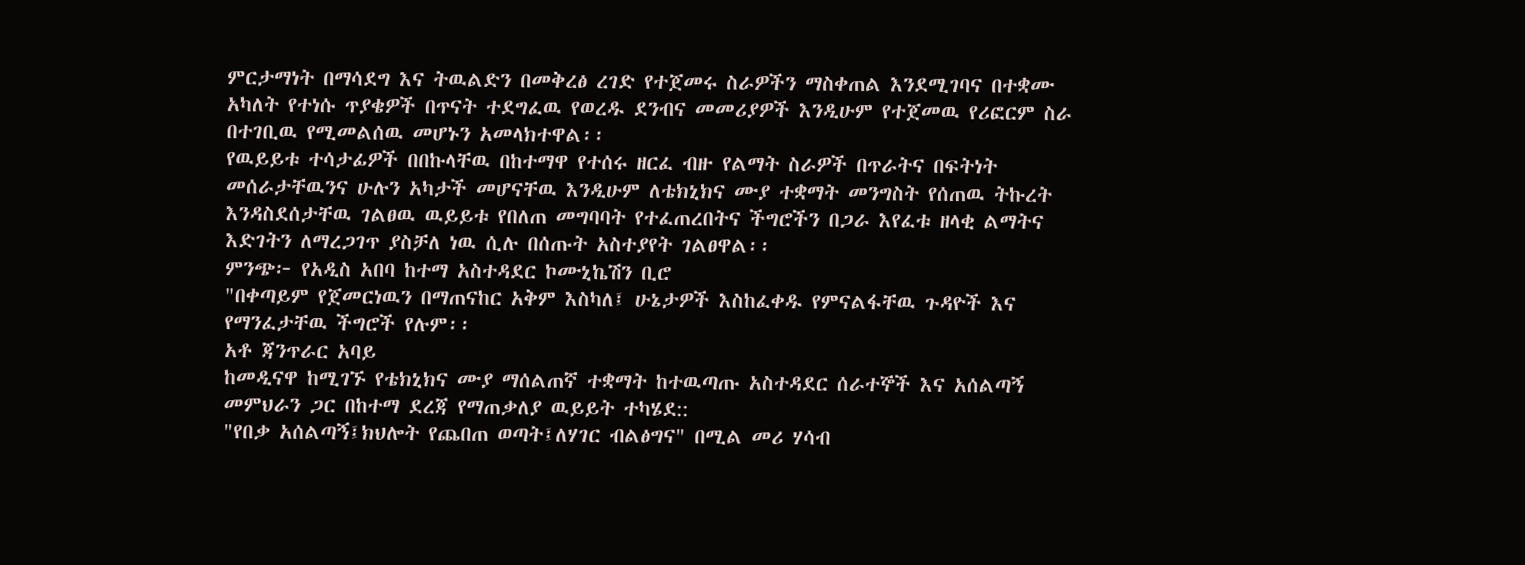ምርታማነት በማሳደግ እና ትዉልድን በመቅረፅ ረገድ የተጀመሩ ስራዎችን ማስቀጠል እንደሚገባና በተቋሙ አካለት የተነሱ ጥያቄዎች በጥናት ተደግፈዉ የወረዱ ደንብና መመሪያዎች እንዲሁም የተጀመዉ የሪፎርም ስራ በተገቢዉ የሚመልሰዉ መሆኑን አመላክተዋል፡፡
የዉይይቱ ተሳታፊዎች በበኩላቸዉ በከተማዋ የተሰሩ ዘርፈ ብዙ የልማት ስራዎች በጥራትና በፍትነት መሰራታቸዉንና ሁሉን አካታች መሆናቸዉ እንዲሁም ለቴክኒክና ሙያ ተቋማት መንግስት የሰጠዉ ትኩረት እንዳስደሰታቸዉ ገልፀዉ ዉይይቱ የበለጠ መግባባት የተፈጠረበትና ችግሮችን በጋራ እየፈቱ ዘላቂ ልማትና እድገትን ለማረጋገጥ ያስቻለ ነዉ ሲሉ በሰጡት አስተያየት ገልፀዋል፡፡
ምንጭ፦ የአዲስ አበባ ከተማ አስተዳደር ኮሙኒኬሽን ቢሮ
"በቀጣይም የጀመርነዉን በማጠናከር አቅም እስካለ፤ ሁኔታዎች እስከፈቀዱ የምናልፋቸዉ ጉዳዮች እና የማንፈታቸዉ ችግሮች የሉም፡፡
አቶ ጃንጥራር አባይ
ከመዲናዋ ከሚገኙ የቴክኒክና ሙያ ማሰልጠኛ ተቋማት ከተዉጣጡ አስተዳደር ሰራተኞች እና አሰልጣኝ መምህራን ጋር በከተማ ደረጃ የማጠቃለያ ዉይይት ተካሄደ::
"የበቃ አሰልጣኝ፤ክህሎት የጨበጠ ወጣት፤ለሃገር ብልፅግና" በሚል መሪ ሃሳብ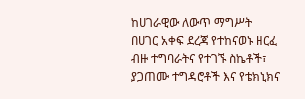ከሀገራዊው ለውጥ ማግሥት በሀገር አቀፍ ደረጃ የተከናወኑ ዘርፈ ብዙ ተግባራትና የተገኙ ስኬቶች፣ ያጋጠሙ ተግዳሮቶች እና የቴክኒክና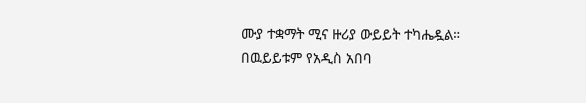ሙያ ተቋማት ሚና ዙሪያ ውይይት ተካሔዷል።
በዉይይቱም የአዲስ አበባ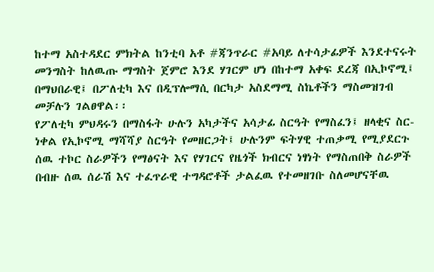ከተማ አስተዳደር ምክትል ከንቲባ አቶ #ጃንጥራር #አባይ ለተሳታፊዎች እንደተናሩት መንግስት ከለዉጡ ማግስት ጀምሮ እንደ ሃገርም ሆነ በከተማ አቀፍ ደረጃ በኢኮኖሚ፤ በማህበራዊ፤ በፖለቲካ እና በዲፕሎማሲ በርካታ አስደማሚ ስኬቶችን ማስመዝገብ መቻሉን ገልፀዋል፡፡
የፖለቲካ ምህዳሩን በማስፋት ሁሉን አካታችና አሳታፊ ስርዓት የማስፈን፤ ዘላቂና ስር-ነቀል የኢኮኖሚ ማሻሻያ ስርዓት የመዘርጋት፤ ሁሉንም ፍትሃዊ ተጠቃሚ የሚያደርጉ ሰዉ ተኮር ስራዎችን የማፅናት እና የሃገርና የዜጎች ክብርና ነፃነት የማስጠበቅ ስራዎች በብዙ ሰዉ ሰራሽ እና ተፈጥራዊ ተግዳሮቶች ታልፈዉ የተመዘገቡ ስለመሆናቸዉ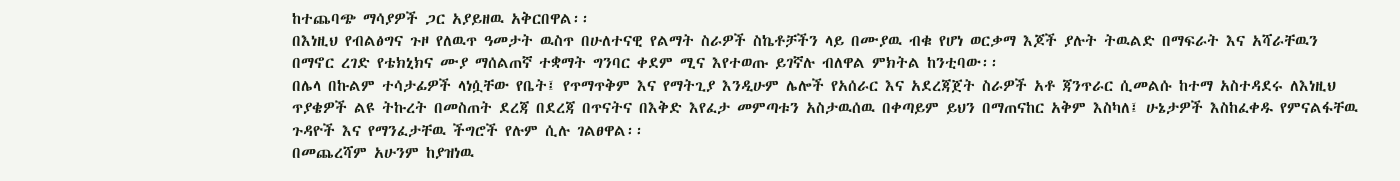ከተጨባጭ ማሳያዎች ጋር አያይዘዉ አቅርበዋል፡፡
በእነዚህ የብልፅግና ጉዞ የለዉጥ ዓመታት ዉስጥ በሁለተናዊ የልማት ስራዎች ስኬቶቻችን ላይ በሙያዉ ብቁ የሆነ ወርቃማ እጆች ያሉት ትዉልድ በማፍራት እና አሻራቸዉን በማኖር ረገድ የቴክኒክና ሙያ ማሰልጠኛ ተቋማት ግንባር ቀደም ሚና እየተወጡ ይገኛሉ ብለዋል ምክትል ከንቲባው፡፡
በሌላ በኩልም ተሳታፊዎች ላነሷቸው የቤት፤ የጥማጥቅም እና የማትጊያ እንዲሁም ሌሎች የአሰራር እና አደረጃጀት ስራዎች አቶ ጃንጥራር ሲመልሱ ከተማ አስተዳደሩ ለእነዚህ ጥያቄዎች ልዩ ትኩረት በመስጠት ደረጃ በደረጃ በጥናትና በእቅድ እየፈታ መምጣቱን አስታዉሰዉ በቀጣይም ይህን በማጠናከር አቅም እስካለ፤ ሁኔታዎች እስከፈቀዱ የምናልፋቸዉ ጉዳዮች እና የማንፈታቸዉ ችግሮች የሉም ሲሉ ገልፀዋል፡፡
በመጨረሻም አሁንም ከያዝነዉ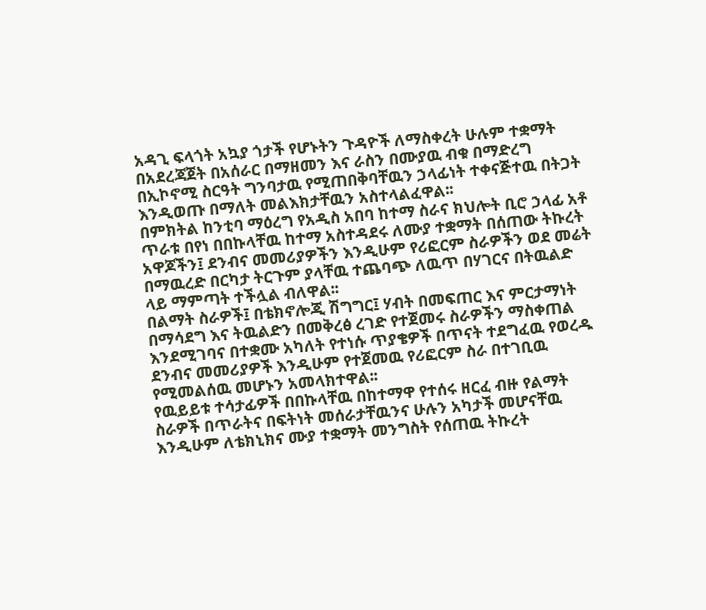አዳጊ ፍላጎት አኳያ ጎታች የሆኑትን ጉዳዮች ለማስቀረት ሁሉም ተቋማት በአደረጃጀት በአሰራር በማዘመን እና ራስን በሙያዉ ብቁ በማድረግ በኢኮኖሚ ስርዓት ግንባታዉ የሚጠበቅባቸዉን ኃላፊነት ተቀናጅተዉ በትጋት እንዲወጡ በማለት መልእክታቸዉን አስተላልፈዋል፡፡
በምክትል ከንቲባ ማዕረግ የአዲስ አበባ ከተማ ስራና ክህሎት ቢሮ ኃላፊ አቶ ጥራቱ በየነ በበኩላቸዉ ከተማ አስተዳደሩ ለሙያ ተቋማት በሰጠው ትኩረት አዋጆችን፤ ደንብና መመሪያዎችን እንዲሁም የሪፎርም ስራዎችን ወደ መሬት በማዉረድ በርካታ ትርጉም ያላቸዉ ተጨባጭ ለዉጥ በሃገርና በትዉልድ ላይ ማምጣት ተችሏል ብለዋል፡፡
በልማት ስራዎች፤ በቴክኖሎጂ ሽግግር፤ ሃብት በመፍጠር እና ምርታማነት በማሳደግ እና ትዉልድን በመቅረፅ ረገድ የተጀመሩ ስራዎችን ማስቀጠል እንደሚገባና በተቋሙ አካለት የተነሱ ጥያቄዎች በጥናት ተደግፈዉ የወረዱ ደንብና መመሪያዎች እንዲሁም የተጀመዉ የሪፎርም ስራ በተገቢዉ የሚመልሰዉ መሆኑን አመላክተዋል፡፡
የዉይይቱ ተሳታፊዎች በበኩላቸዉ በከተማዋ የተሰሩ ዘርፈ ብዙ የልማት ስራዎች በጥራትና በፍትነት መሰራታቸዉንና ሁሉን አካታች መሆናቸዉ እንዲሁም ለቴክኒክና ሙያ ተቋማት መንግስት የሰጠዉ ትኩረት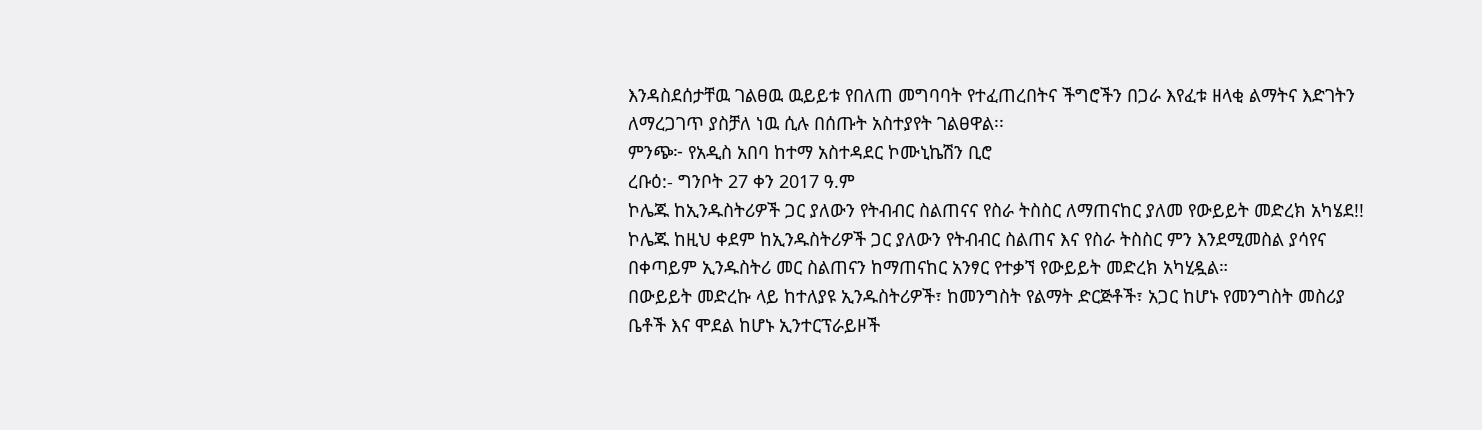እንዳስደሰታቸዉ ገልፀዉ ዉይይቱ የበለጠ መግባባት የተፈጠረበትና ችግሮችን በጋራ እየፈቱ ዘላቂ ልማትና እድገትን ለማረጋገጥ ያስቻለ ነዉ ሲሉ በሰጡት አስተያየት ገልፀዋል፡፡
ምንጭ፦ የአዲስ አበባ ከተማ አስተዳደር ኮሙኒኬሽን ቢሮ
ረቡዕ:- ግንቦት 27 ቀን 2017 ዓ.ም
ኮሌጁ ከኢንዱስትሪዎች ጋር ያለውን የትብብር ስልጠናና የስራ ትስስር ለማጠናከር ያለመ የውይይት መድረክ አካሄደ!!
ኮሌጁ ከዚህ ቀደም ከኢንዱስትሪዎች ጋር ያለውን የትብብር ስልጠና እና የስራ ትስስር ምን እንደሚመስል ያሳየና በቀጣይም ኢንዱስትሪ መር ስልጠናን ከማጠናከር አንፃር የተቃኘ የውይይት መድረክ አካሂዷል።
በውይይት መድረኩ ላይ ከተለያዩ ኢንዱስትሪዎች፣ ከመንግስት የልማት ድርጅቶች፣ አጋር ከሆኑ የመንግስት መስሪያ ቤቶች እና ሞደል ከሆኑ ኢንተርፕራይዞች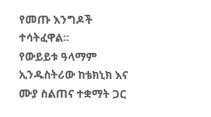የመጡ እንግዶች ተሳትፈዋል።
የውይይቱ ዓላማም ኢንዱስትሪው ከቴክኒክ እና ሙያ ስልጠና ተቋማት ጋር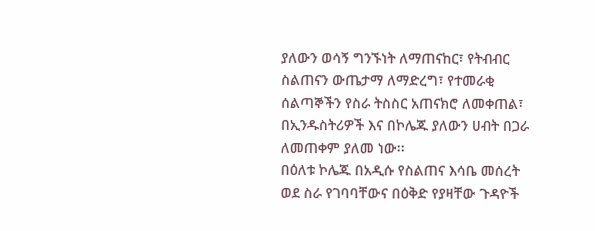ያለውን ወሳኝ ግንኙነት ለማጠናከር፣ የትብብር ስልጠናን ውጤታማ ለማድረግ፣ የተመራቂ ሰልጣኞችን የስራ ትስስር አጠናክሮ ለመቀጠል፣ በኢንዱስትሪዎች እና በኮሌጁ ያለውን ሀብት በጋራ ለመጠቀም ያለመ ነው፡፡
በዕለቱ ኮሌጁ በአዲሱ የስልጠና እሳቤ መሰረት ወደ ስራ የገባባቸውና በዕቅድ የያዛቸው ጉዳዮች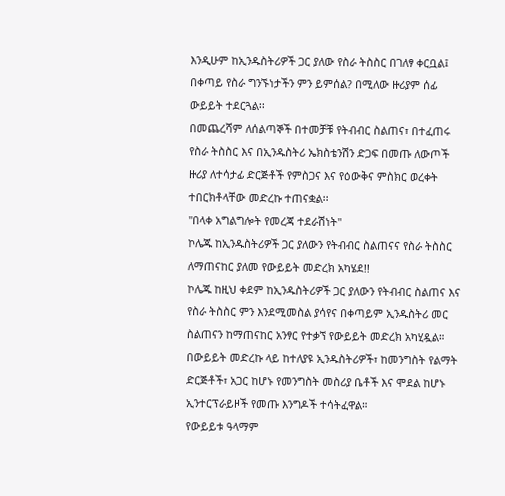እንዲሁም ከኢንዱስትሪዎች ጋር ያለው የስራ ትስስር በገለፃ ቀርቧል፤ በቀጣይ የስራ ግንኙነታችን ምን ይምሰል? በሚለው ዙሪያም ሰፊ ውይይት ተደርጓል፡፡
በመጨረሻም ለሰልጣኞች በተመቻቹ የትብብር ስልጠና፣ በተፈጠሩ የስራ ትስስር እና በኢንዱስትሪ ኤክስቴንሽን ድጋፍ በመጡ ለውጦች ዙሪያ ለተሳታፊ ድርጅቶች የምስጋና እና የዕውቅና ምስክር ወረቀት ተበርክቶላቸው መድረኩ ተጠናቋል፡፡
"በላቀ አግልግሎት የመረጃ ተደራሽነት"
ኮሌጁ ከኢንዱስትሪዎች ጋር ያለውን የትብብር ስልጠናና የስራ ትስስር ለማጠናከር ያለመ የውይይት መድረክ አካሄደ!!
ኮሌጁ ከዚህ ቀደም ከኢንዱስትሪዎች ጋር ያለውን የትብብር ስልጠና እና የስራ ትስስር ምን እንደሚመስል ያሳየና በቀጣይም ኢንዱስትሪ መር ስልጠናን ከማጠናከር አንፃር የተቃኘ የውይይት መድረክ አካሂዷል።
በውይይት መድረኩ ላይ ከተለያዩ ኢንዱስትሪዎች፣ ከመንግስት የልማት ድርጅቶች፣ አጋር ከሆኑ የመንግስት መስሪያ ቤቶች እና ሞደል ከሆኑ ኢንተርፕራይዞች የመጡ እንግዶች ተሳትፈዋል።
የውይይቱ ዓላማም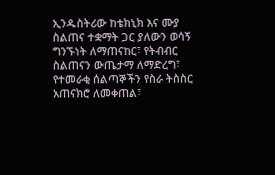ኢንዱስትሪው ከቴክኒክ እና ሙያ ስልጠና ተቋማት ጋር ያለውን ወሳኝ ግንኙነት ለማጠናከር፣ የትብብር ስልጠናን ውጤታማ ለማድረግ፣ የተመራቂ ሰልጣኞችን የስራ ትስስር አጠናክሮ ለመቀጠል፣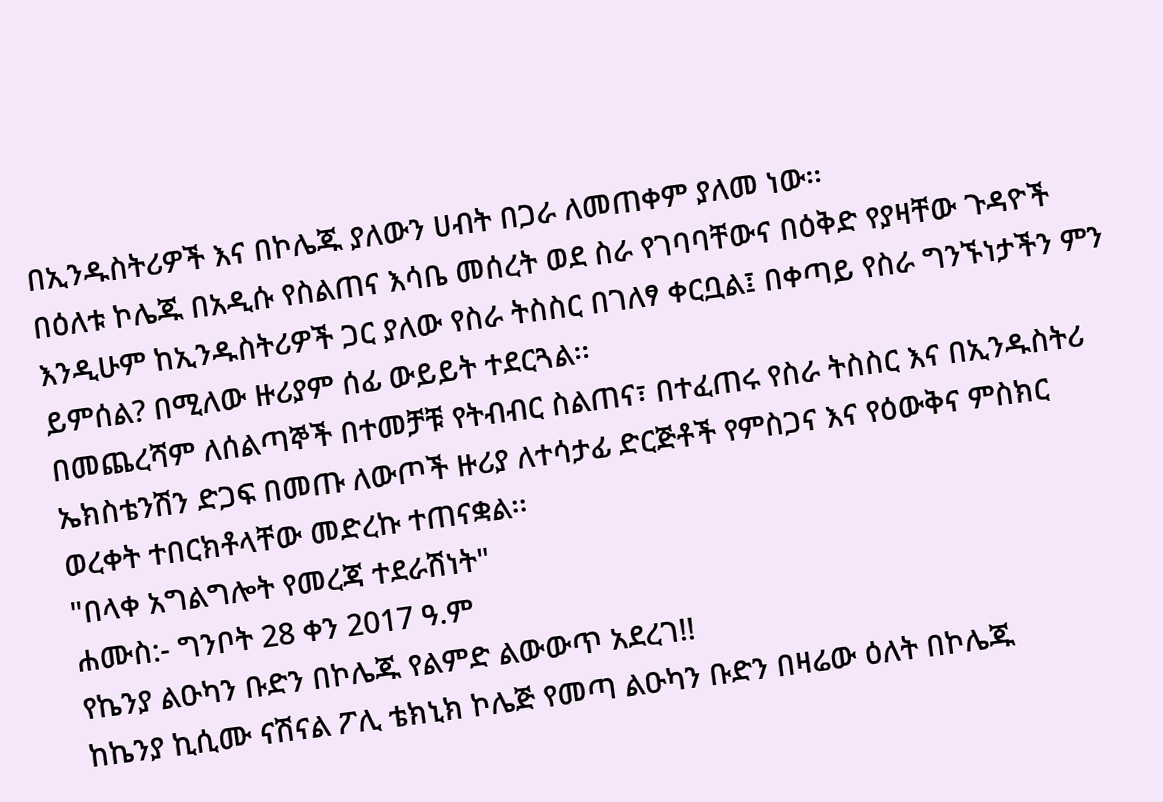በኢንዱስትሪዎች እና በኮሌጁ ያለውን ሀብት በጋራ ለመጠቀም ያለመ ነው፡፡
በዕለቱ ኮሌጁ በአዲሱ የስልጠና እሳቤ መሰረት ወደ ስራ የገባባቸውና በዕቅድ የያዛቸው ጉዳዮች እንዲሁም ከኢንዱስትሪዎች ጋር ያለው የስራ ትስስር በገለፃ ቀርቧል፤ በቀጣይ የስራ ግንኙነታችን ምን ይምሰል? በሚለው ዙሪያም ሰፊ ውይይት ተደርጓል፡፡
በመጨረሻም ለሰልጣኞች በተመቻቹ የትብብር ስልጠና፣ በተፈጠሩ የስራ ትስስር እና በኢንዱስትሪ ኤክስቴንሽን ድጋፍ በመጡ ለውጦች ዙሪያ ለተሳታፊ ድርጅቶች የምስጋና እና የዕውቅና ምስክር ወረቀት ተበርክቶላቸው መድረኩ ተጠናቋል፡፡
"በላቀ አግልግሎት የመረጃ ተደራሽነት"
ሐሙስ:- ግንቦት 28 ቀን 2017 ዓ.ም
የኬንያ ልዑካን ቡድን በኮሌጁ የልምድ ልውውጥ አደረገ!!
ከኬንያ ኪሲሙ ናሽናል ፖሊ ቴክኒክ ኮሌጅ የመጣ ልዑካን ቡድን በዛሬው ዕለት በኮሌጁ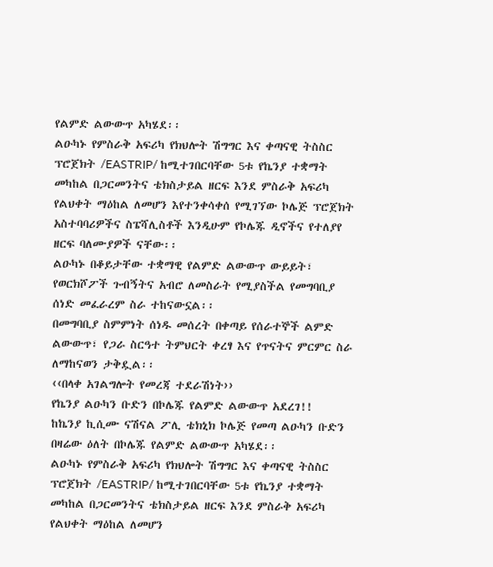የልምድ ልውውጥ አካሄደ፡፡
ልዑካኑ የምስራቅ አፍሪካ የክህሎት ሽግግር እና ቀጣናዊ ትስስር ፕሮጀክት /EASTRIP/ ከሚተገበርባቸው 5ቱ የኬንያ ተቋማት መካከል በጋርመንትና ቴክስታይል ዘርፍ እንደ ምስራቅ አፍሪካ የልህቀት ማዕከል ለመሆን እየተንቀሳቀሰ የሚገኘው ኮሌጅ ፕሮጀክት አስተባባሪዎችና ስፔሻሊስቶች እንዲሁም የኮሌጁ ዲኖችና የተለያየ ዘርፍ ባለሙያዎች ናቸው፡፡
ልዑካኑ በቆይታቸው ተቋማዊ የልምድ ልውውጥ ውይይት፣ የወርክሾፖች ጉብኝትና አብሮ ለመስራት የሚያስችል የመግባቢያ ሰነድ መፈራረም ስራ ተከናውኗል፡፡
በመግባቢያ ስምምነት ሰነዱ መሰረት በቀጣይ የሰራተኞች ልምድ ልውውጥ፣ የጋራ ስርዓተ ትምህርት ቀረፃ እና የጥናትና ምርምር ስራ ለማከናወን ታቅዷል፡፡
‹‹በላቀ አገልግሎት የመረጃ ተደራሽነት››
የኬንያ ልዑካን ቡድን በኮሌጁ የልምድ ልውውጥ አደረገ!!
ከኬንያ ኪሲሙ ናሽናል ፖሊ ቴክኒክ ኮሌጅ የመጣ ልዑካን ቡድን በዛሬው ዕለት በኮሌጁ የልምድ ልውውጥ አካሄደ፡፡
ልዑካኑ የምስራቅ አፍሪካ የክህሎት ሽግግር እና ቀጣናዊ ትስስር ፕሮጀክት /EASTRIP/ ከሚተገበርባቸው 5ቱ የኬንያ ተቋማት መካከል በጋርመንትና ቴክስታይል ዘርፍ እንደ ምስራቅ አፍሪካ የልህቀት ማዕከል ለመሆን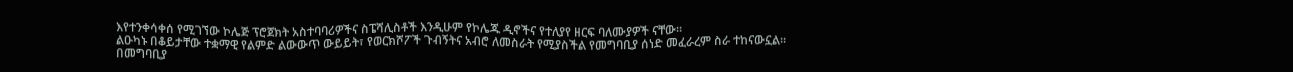እየተንቀሳቀሰ የሚገኘው ኮሌጅ ፕሮጀክት አስተባባሪዎችና ስፔሻሊስቶች እንዲሁም የኮሌጁ ዲኖችና የተለያየ ዘርፍ ባለሙያዎች ናቸው፡፡
ልዑካኑ በቆይታቸው ተቋማዊ የልምድ ልውውጥ ውይይት፣ የወርክሾፖች ጉብኝትና አብሮ ለመስራት የሚያስችል የመግባቢያ ሰነድ መፈራረም ስራ ተከናውኗል፡፡
በመግባቢያ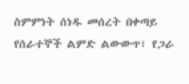ስምምነት ሰነዱ መሰረት በቀጣይ የሰራተኞች ልምድ ልውውጥ፣ የጋራ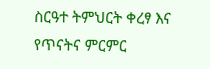ስርዓተ ትምህርት ቀረፃ እና የጥናትና ምርምር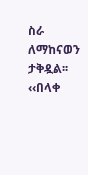ስራ ለማከናወን ታቅዷል፡፡
‹‹በላቀ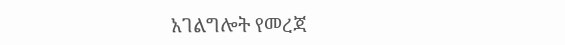አገልግሎት የመረጃ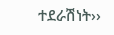ተደራሽነት››